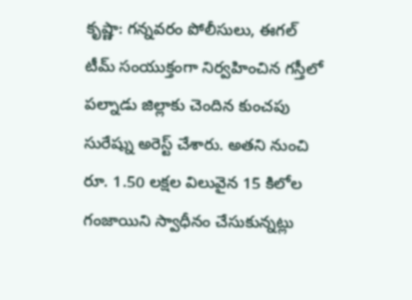కృష్ణా: గన్నవరం పోలీసులు, ఈగల్ టీమ్ సంయుక్తంగా నిర్వహించిన గస్తీలో పల్నాడు జిల్లాకు చెందిన కుంచపు సురేష్ను అరెస్ట్ చేశారు. అతని నుంచి రూ. 1.50 లక్షల విలువైన 15 కిలోల గంజాయిని స్వాధీనం చేసుకున్నట్లు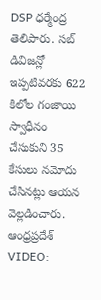DSP ధర్మేంద్ర తెలిపారు. సబ్ డివిజన్లో ఇప్పటివరకు 622 కిలోల గంజాయి స్వాధీనం చేసుకుని 35 కేసులు నమోదు చేసినట్లు ఆయన వెల్లడించారు.
ఆంధ్రప్రదేశ్
VIDEO: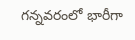గన్నవరంలో భారీగా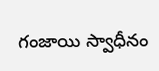గంజాయి స్వాధీనం